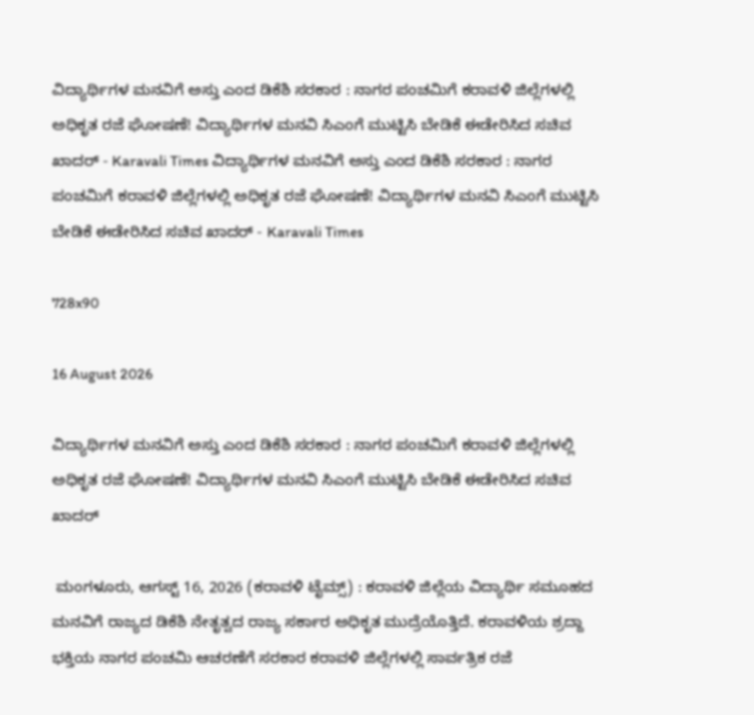ವಿದ್ಯಾರ್ಥಿಗಳ ಮನವಿಗೆ ಅಸ್ತು ಎಂದ ಡಿಕೆಶಿ ಸರಕಾರ : ನಾಗರ ಪಂಚಮಿಗೆ ಕರಾವಳಿ ಜಿಲ್ಲೆಗಳಲ್ಲಿ ಅಧಿಕೃತ ರಜೆ ಘೋಷಣೆ! ವಿದ್ಯಾರ್ಥಿಗಳ ಮನವಿ ಸಿಎಂಗೆ ಮುಟ್ಟಿಸಿ ಬೇಡಿಕೆ ಈಡೇರಿಸಿದ ಸಚಿವ ಖಾದರ್ - Karavali Times ವಿದ್ಯಾರ್ಥಿಗಳ ಮನವಿಗೆ ಅಸ್ತು ಎಂದ ಡಿಕೆಶಿ ಸರಕಾರ : ನಾಗರ ಪಂಚಮಿಗೆ ಕರಾವಳಿ ಜಿಲ್ಲೆಗಳಲ್ಲಿ ಅಧಿಕೃತ ರಜೆ ಘೋಷಣೆ! ವಿದ್ಯಾರ್ಥಿಗಳ ಮನವಿ ಸಿಎಂಗೆ ಮುಟ್ಟಿಸಿ ಬೇಡಿಕೆ ಈಡೇರಿಸಿದ ಸಚಿವ ಖಾದರ್ - Karavali Times

728x90

16 August 2026

ವಿದ್ಯಾರ್ಥಿಗಳ ಮನವಿಗೆ ಅಸ್ತು ಎಂದ ಡಿಕೆಶಿ ಸರಕಾರ : ನಾಗರ ಪಂಚಮಿಗೆ ಕರಾವಳಿ ಜಿಲ್ಲೆಗಳಲ್ಲಿ ಅಧಿಕೃತ ರಜೆ ಘೋಷಣೆ! ವಿದ್ಯಾರ್ಥಿಗಳ ಮನವಿ ಸಿಎಂಗೆ ಮುಟ್ಟಿಸಿ ಬೇಡಿಕೆ ಈಡೇರಿಸಿದ ಸಚಿವ ಖಾದರ್

 ಮಂಗಳೂರು, ಆಗಸ್ಟ್ 16, 2026 (ಕರಾವಳಿ ಟೈಮ್ಸ್) : ಕರಾವಳಿ ಜಿಲ್ಲೆಯ ವಿದ್ಯಾರ್ಥಿ ಸಮೂಹದ ಮನವಿಗೆ ರಾಜ್ಯದ ಡಿಕೆಶಿ ನೇತೃತ್ವದ ರಾಜ್ಯ ಸರ್ಕಾರ ಅಧಿಕೃತ ಮುದ್ರೆಯೊತ್ತಿದೆ. ಕರಾವಳಿಯ ಶ್ರದ್ದಾ ಭಕ್ತಿಯ ನಾಗರ ಪಂಚಮಿ ಆಚರಣೆಗೆ ಸರಕಾರ ಕರಾವಳಿ ಜಿಲ್ಲೆಗಳಲ್ಲಿ ಸಾರ್ವತ್ರಿಕ ರಜೆ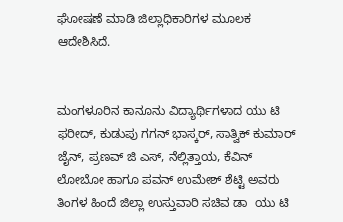ಘೋಷಣೆ ಮಾಡಿ ಜಿಲ್ಲಾಧಿಕಾರಿಗಳ ಮೂಲಕ ಆದೇಶಿಸಿದೆ.


ಮಂಗಳೂರಿನ ಕಾನೂನು ವಿದ್ಯಾರ್ಥಿಗಳಾದ ಯು ಟಿ ಫರೀದ್, ಕುಡುಪು ಗಗನ್ ಭಾಸ್ಕರ್, ಸಾತ್ವಿಕ್ ಕುಮಾರ್ ಜೈನ್, ಪ್ರಣವ್ ಜಿ ಎಸ್, ನೆಲ್ಲಿತ್ತಾಯ, ಕೆವಿನ್ ಲೋಬೋ ಹಾಗೂ ಪವನ್ ಉಮೇಶ್ ಶೆಟ್ಟಿ ಅವರು ತಿಂಗಳ ಹಿಂದೆ ಜಿಲ್ಲಾ ಉಸ್ತುವಾರಿ ಸಚಿವ ಡಾ  ಯು ಟಿ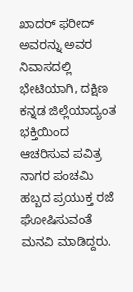ಖಾದರ್ ಫರೀದ್ ಅವರನ್ನು ಅವರ ನಿವಾಸದಲ್ಲಿ ಭೇಟಿಯಾಗಿ, ದಕ್ಷಿಣ ಕನ್ನಡ ಜಿಲ್ಲೆಯಾದ್ಯಂತ ಭಕ್ತಿಯಿಂದ ಆಚರಿಸುವ ಪವಿತ್ರ ನಾಗರ ಪಂಚಮಿ ಹಬ್ಬದ ಪ್ರಯುಕ್ತ ರಜೆ ಘೋಷಿಸುವಂತೆ ಮನವಿ ಮಾಡಿದ್ದರು.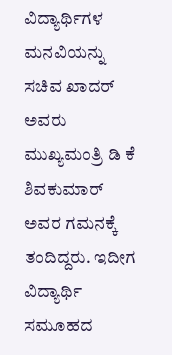ವಿದ್ಯಾರ್ಥಿಗಳ ಮನವಿಯನ್ನು ಸಚಿವ ಖಾದರ್ ಅವರು ಮುಖ್ಯಮಂತ್ರಿ ಡಿ ಕೆ ಶಿವಕುಮಾರ್ ಅವರ ಗಮನಕ್ಕೆ ತಂದಿದ್ದರು. ಇದೀಗ ವಿದ್ಯಾರ್ಥಿ ಸಮೂಹದ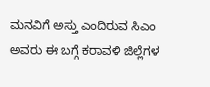ಮನವಿಗೆ ಅಸ್ತು ಎಂದಿರುವ ಸಿಎಂ ಅವರು ಈ ಬಗ್ಗೆ ಕರಾವಳಿ ಜಿಲ್ಲೆಗಳ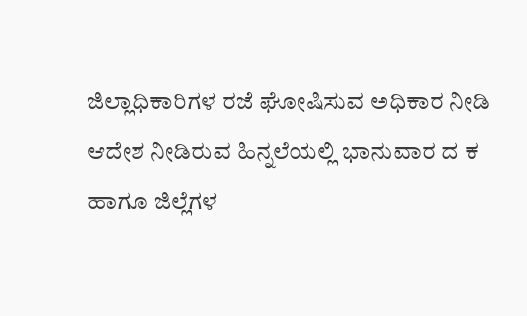ಜಿಲ್ಲಾಧಿಕಾರಿಗಳ ರಜೆ ಘೋಷಿಸುವ ಅಧಿಕಾರ ನೀಡಿ ಆದೇಶ ನೀಡಿರುವ ಹಿನ್ನಲೆಯಲ್ಲಿ ಭಾನುವಾರ ದ ಕ ಹಾಗೂ ಜಿಲ್ಲೆಗಳ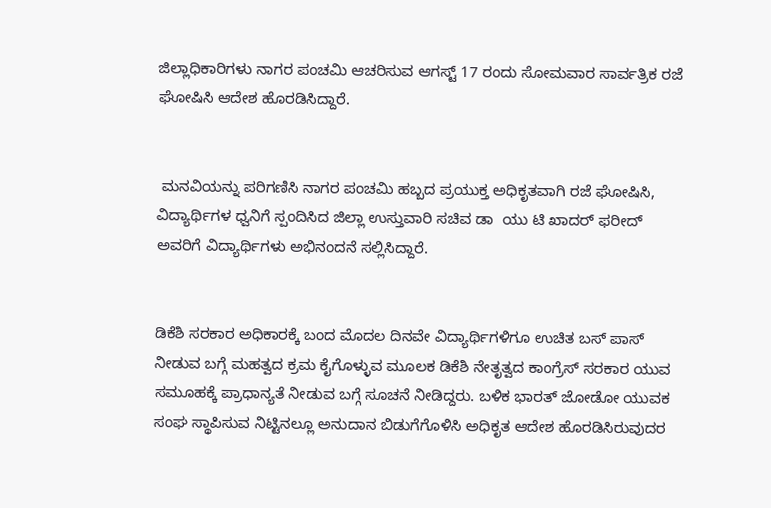ಜಿಲ್ಲಾಧಿಕಾರಿಗಳು ನಾಗರ ಪಂಚಮಿ ಆಚರಿಸುವ ಆಗಸ್ಟ್ 17 ರಂದು ಸೋಮವಾರ ಸಾರ್ವತ್ರಿಕ ರಜೆ ಘೋಷಿಸಿ ಆದೇಶ ಹೊರಡಿಸಿದ್ದಾರೆ.


 ಮನವಿಯನ್ನು ಪರಿಗಣಿಸಿ ನಾಗರ ಪಂಚಮಿ ಹಬ್ಬದ ಪ್ರಯುಕ್ತ ಅಧಿಕೃತವಾಗಿ ರಜೆ ಘೋಷಿಸಿ, ವಿದ್ಯಾರ್ಥಿಗಳ ಧ್ವನಿಗೆ ಸ್ಪಂದಿಸಿದ ಜಿಲ್ಲಾ ಉಸ್ತುವಾರಿ ಸಚಿವ ಡಾ  ಯು ಟಿ ಖಾದರ್ ಫರೀದ್  ಅವರಿಗೆ ವಿದ್ಯಾರ್ಥಿಗಳು ಅಭಿನಂದನೆ ಸಲ್ಲಿಸಿದ್ದಾರೆ.


ಡಿಕೆಶಿ ಸರಕಾರ ಅಧಿಕಾರಕ್ಕೆ ಬಂದ ಮೊದಲ ದಿನವೇ ವಿದ್ಯಾರ್ಥಿಗಳಿಗೂ ಉಚಿತ ಬಸ್ ಪಾಸ್ ನೀಡುವ ಬಗ್ಗೆ ಮಹತ್ವದ ಕ್ರಮ ಕೈಗೊಳ್ಳುವ ಮೂಲಕ ಡಿಕೆಶಿ ನೇತೃತ್ವದ ಕಾಂಗ್ರೆಸ್ ಸರಕಾರ ಯುವ ಸಮೂಹಕ್ಕೆ ಪ್ರಾಧಾನ್ಯತೆ ನೀಡುವ ಬಗ್ಗೆ ಸೂಚನೆ ನೀಡಿದ್ದರು. ಬಳಿಕ ಭಾರತ್ ಜೋಡೋ ಯುವಕ ಸಂಘ ಸ್ಥಾಪಿಸುವ ನಿಟ್ಟಿನಲ್ಲೂ ಅನುದಾನ ಬಿಡುಗೆಗೊಳಿಸಿ ಅಧಿಕೃತ ಆದೇಶ ಹೊರಡಿಸಿರುವುದರ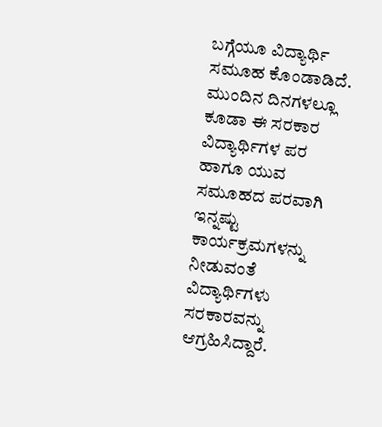ಬಗ್ಗೆಯೂ ವಿದ್ಯಾರ್ಥಿ ಸಮೂಹ ಕೊಂಡಾಡಿದೆ. ಮುಂದಿನ ದಿನಗಳಲ್ಲೂ ಕೂಡಾ ಈ ಸರಕಾರ ವಿದ್ಯಾರ್ಥಿಗಳ ಪರ ಹಾಗೂ ಯುವ ಸಮೂಹದ ಪರವಾಗಿ ಇನ್ನಷ್ಟು ಕಾರ್ಯಕ್ರಮಗಳನ್ನು ನೀಡುವಂತೆ ವಿದ್ಯಾರ್ಥಿಗಳು ಸರಕಾರವನ್ನು ಆಗ್ರಹಿಸಿದ್ದಾರೆ.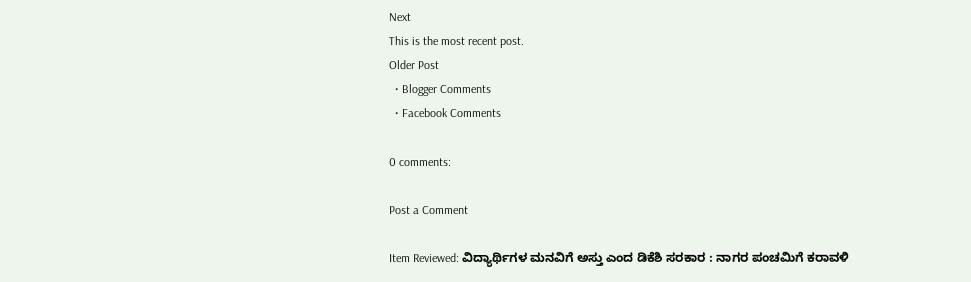Next
This is the most recent post.
Older Post
  • Blogger Comments
  • Facebook Comments

0 comments:

Post a Comment

Item Reviewed: ವಿದ್ಯಾರ್ಥಿಗಳ ಮನವಿಗೆ ಅಸ್ತು ಎಂದ ಡಿಕೆಶಿ ಸರಕಾರ : ನಾಗರ ಪಂಚಮಿಗೆ ಕರಾವಳಿ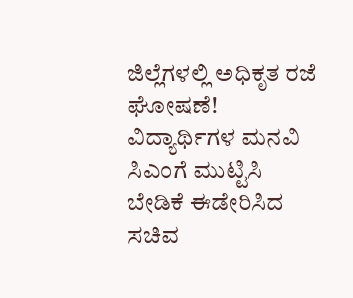ಜಿಲ್ಲೆಗಳಲ್ಲಿ ಅಧಿಕೃತ ರಜೆ ಘೋಷಣೆ! ವಿದ್ಯಾರ್ಥಿಗಳ ಮನವಿ ಸಿಎಂಗೆ ಮುಟ್ಟಿಸಿ ಬೇಡಿಕೆ ಈಡೇರಿಸಿದ ಸಚಿವ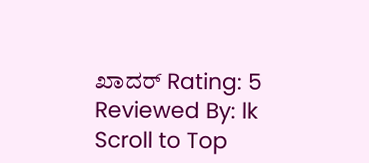ಖಾದರ್ Rating: 5 Reviewed By: lk
Scroll to Top